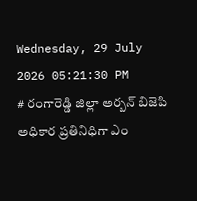Wednesday, 29 July 2026 05:21:30 PM
# రంగారెడ్డి జిల్లా అర్బన్ బిజెపి అధికార ప్రతినిధిగా ఎం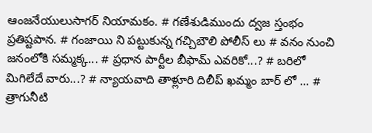ఆంజనేయులుసాగర్ నియామకం. # గణేశుడిముందు ద్వజ స్తంభం ప్రతిష్టపాన. # గంజాయి ని పట్టుకున్న గచ్చిబౌలి పోలీస్ లు # వనం నుంచి జనంలోకి సమ్మక్క... # ప్రధాన పార్టీల బీఫామ్ ఎవరికో...? # బరిలో మిగిలేదే వారు...? # న్యాయవాది తాళ్లూరి దిలీప్ ఖమ్మం బార్ లో ... # త్రాగునీటి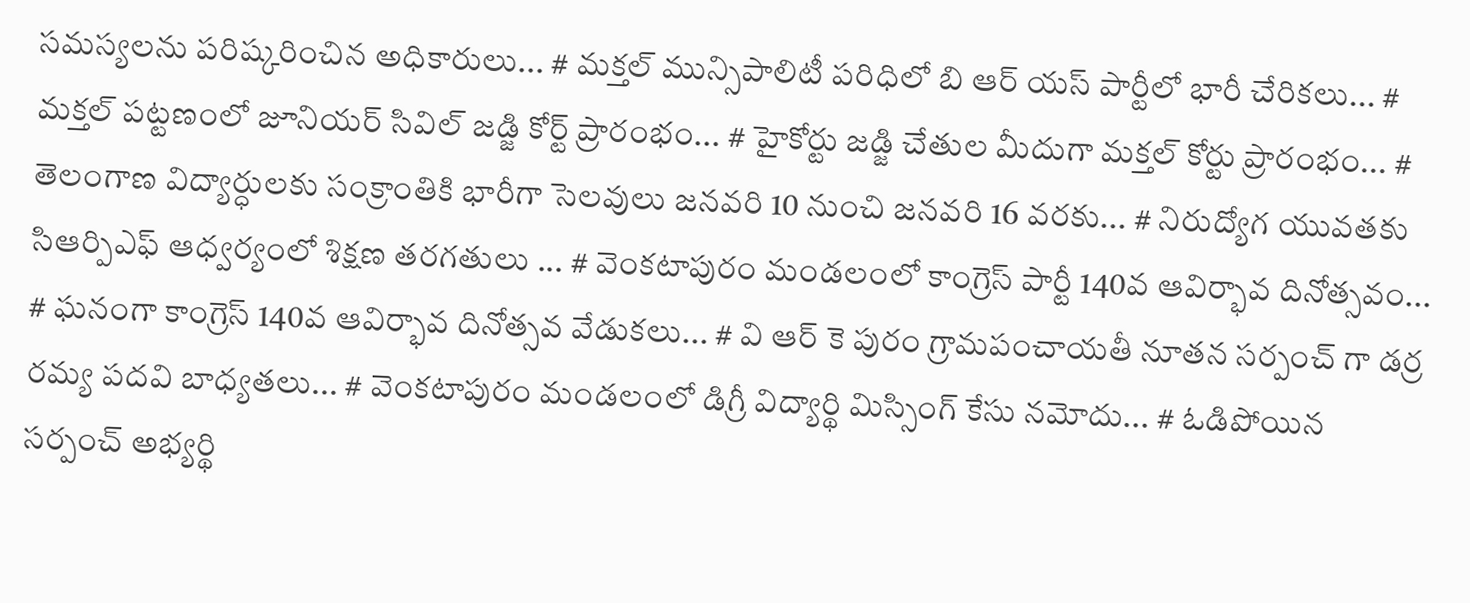సమస్యలను పరిష్కరించిన అధికారులు... # మక్తల్ మున్సిపాలిటీ పరిధిలో బి ఆర్ యస్ పార్టీలో భారీ చేరికలు... # మక్తల్ పట్టణంలో జూనియర్ సివిల్ జడ్జి కోర్ట్ ప్రారంభం... # హైకోర్టు జడ్జి చేతుల మీదుగా మక్తల్ కోర్టు ప్రారంభం... # తెలంగాణ విద్యార్ధులకు సంక్రాంతికి భారీగా సెలవులు జనవరి 10 నుంచి జనవరి 16 వరకు... # నిరుద్యోగ యువతకు సిఆర్పిఎఫ్ ఆధ్వర్యంలో శిక్షణ తరగతులు ... # వెంకటాపురం మండలంలో కాంగ్రెస్ పార్టీ 140వ ఆవిర్భావ దినోత్సవం... # ఘనంగా కాంగ్రెస్ 140వ ఆవిర్భావ దినోత్సవ వేడుకలు... # వి ఆర్ కె పురం గ్రామపంచాయతీ నూతన సర్పంచ్ గా డర్ర రమ్య పదవి బాధ్యతలు... # వెంకటాపురం మండలంలో డిగ్రీ విద్యార్థి మిస్సింగ్ కేసు నమోదు... # ఓడిపోయిన సర్పంచ్ అభ్యర్థి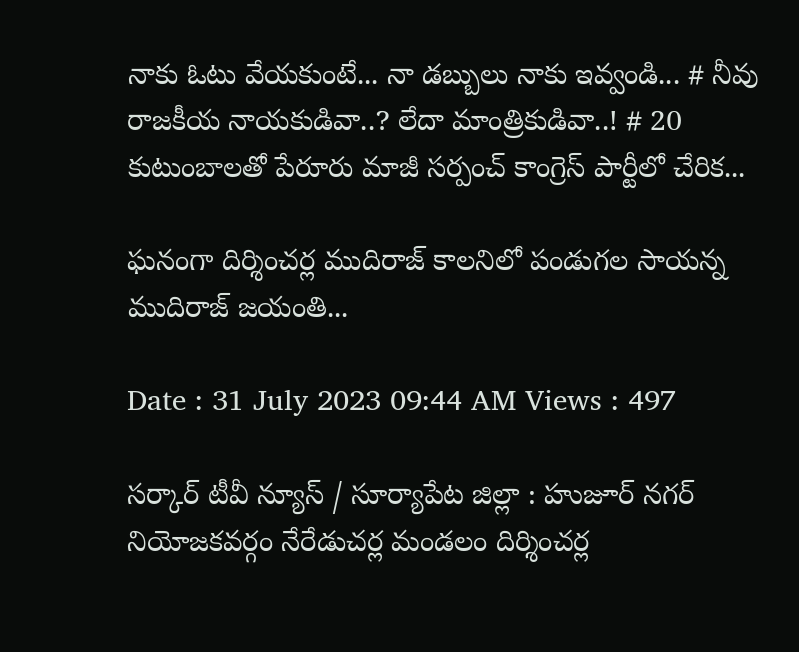నాకు ఓటు వేయకుంటే... నా డబ్బులు నాకు ఇవ్వండి... # నీవు రాజకీయ నాయకుడివా..? లేదా మాంత్రికుడివా..! # 20 కుటుంబాలతో పేరూరు మాజీ సర్పంచ్ కాంగ్రెస్ పార్టీలో చేరిక...

ఘనంగా దిర్శించర్ల ముదిరాజ్ కాలనిలో పండుగల సాయన్న ముదిరాజ్ జయంతి...

Date : 31 July 2023 09:44 AM Views : 497

సర్కార్ టీవీ న్యూస్ / సూర్యాపేట జిల్లా : హుజూర్ నగర్ నియోజకవర్గం నేరేడుచర్ల మండలం దిర్శించర్ల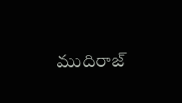ముదిరాజ్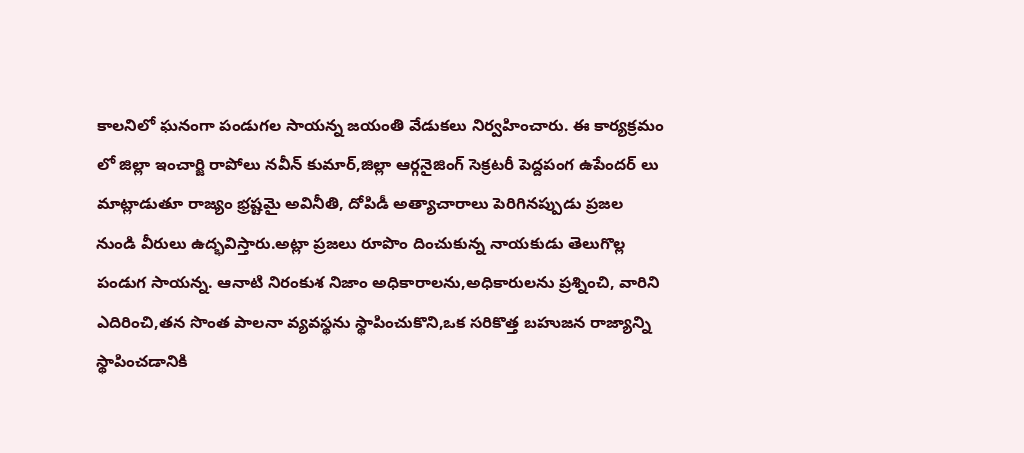కాలనిలో ఘనంగా పండుగల సాయన్న జయంతి వేడుకలు నిర్వహించారు. ఈ కార్యక్రమం లో జిల్లా ఇంచార్జి రాపోలు నవీన్ కుమార్,జిల్లా ఆర్గనైజింగ్ సెక్రటరీ పెద్దపంగ ఉపేందర్ లు మాట్లాడుతూ రాజ్యం భ్రష్టమై అవినీతి, దోపిడీ అత్యాచారాలు పెరిగినప్పుడు ప్రజల నుండి వీరులు ఉద్భవిస్తారు.అట్లా ప్రజలు రూపొం దించుకున్న నాయకుడు తెలుగొల్ల పండుగ సాయన్న. ఆనాటి నిరంకుశ నిజాం అధికారాలను,అధికారులను ప్రశ్నించి, వారిని ఎదిరించి,తన సొంత పాలనా వ్యవస్థను స్థాపించుకొని,ఒక సరికొత్త బహుజన రాజ్యాన్ని స్థాపించడానికి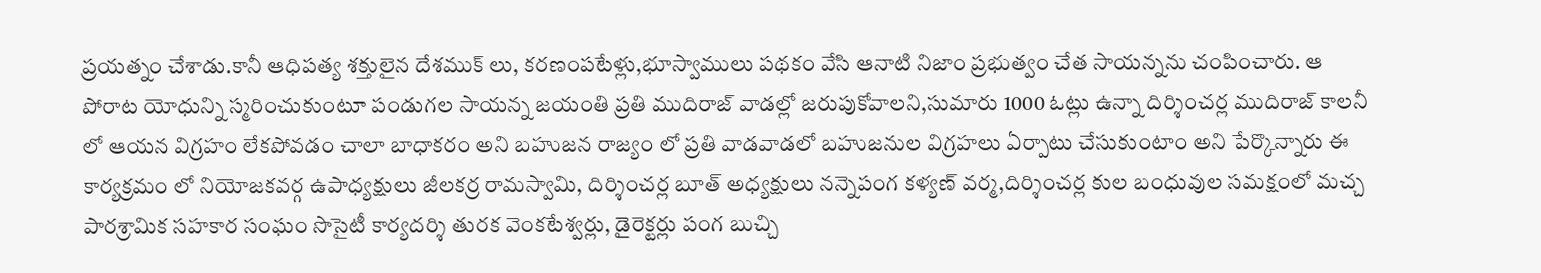ప్రయత్నం చేశాడు.కానీ ఆధిపత్య శక్తులైన దేశముక్ లు, కరణంపటేళ్లు,భూస్వాములు పథకం వేసి ఆనాటి నిజాం ప్రభుత్వం చేత సాయన్నను చంపించారు. ఆ పోరాట యోధున్ని స్మరించుకుంటూ పండుగల సాయన్న జయంతి ప్రతి ముదిరాజ్ వాడల్లో జరుపుకోవాలని,సుమారు 1000 ఓట్లు ఉన్నా దిర్శించర్ల ముదిరాజ్ కాలనీ లో ఆయన విగ్రహం లేకపోవడం చాలా బాధాకరం అని బహుజన రాజ్యం లో ప్రతి వాడవాడలో బహుజనుల విగ్రహలు ఏర్పాటు చేసుకుంటాం అని పేర్కొన్నారు ఈ కార్యక్రమం లో నియోజకవర్గ ఉపాధ్యక్షులు జీలకర్ర రామస్వామి, దిర్శించర్ల బూత్ అధ్యక్షులు నన్నెపంగ కళ్యణ్ వర్మ,దిర్శించర్ల కుల బంధువుల సమక్షంలో మచ్చ పారశ్రామిక సహకార సంఘం సొసైటీ కార్యదర్శి తురక వెంకటేశ్వర్లు, డైరెక్టర్లు పంగ బుచ్చి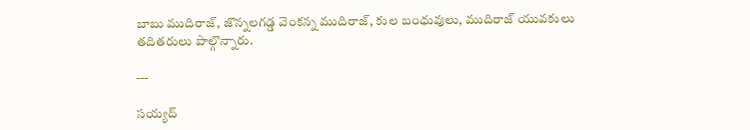బాబు ముదిరాజ్, జొన్నలగడ్డ వెంకన్న ముదిరాజ్, కుల బంధువులు, ముదిరాజ్ యువకులు తదితరులు పాల్గొన్నారు.

---

సయ్యద్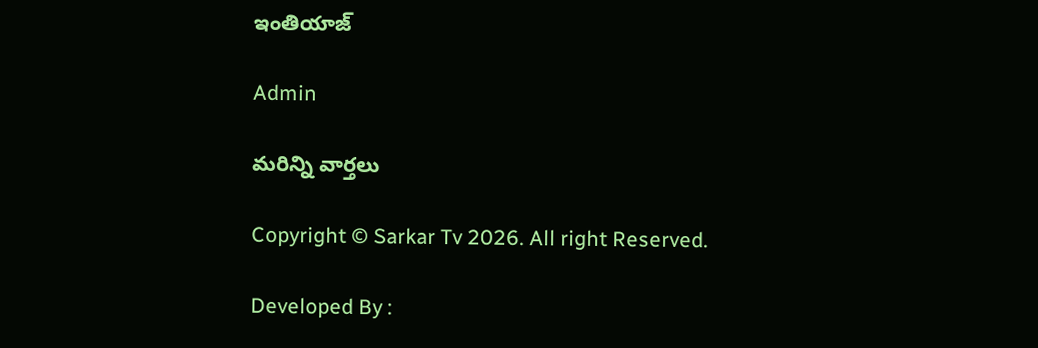ఇంతియాజ్

Admin

మరిన్ని వార్తలు

Copyright © Sarkar Tv 2026. All right Reserved.

Developed By :